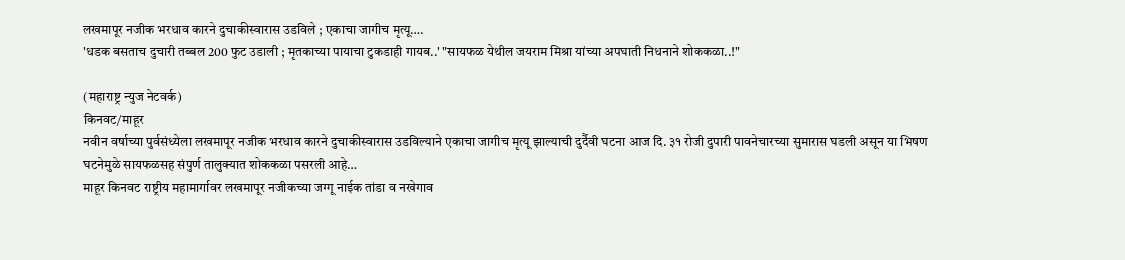लखमापूर नजीक भरधाव कारने दुचाकीस्वारास उडविले ; एकाचा जागीच मृत्यू….
'धडक बसताच दुचारी तब्बल 200 फुट उडाली ; मृतकाच्या पायाचा टुकडाही गायब..' "सायफळ येथील जयराम मिश्रा यांच्या अपघाती निधनाने शोककळा..!"

(महाराष्ट्र न्युज नेटवर्क)
किनवट/माहूर
नवीन वर्षाच्या पुर्वसंध्येला लखमापूर नजीक भरधाव कारने दुचाकीस्वारास उडविल्याने एकाचा जागीच मृत्यू झाल्याची दुर्दैवी घटना आज दि. ३१ रोजी दुपारी पावनेचारच्या सुमारास घडली असून या भिषण घटनेमुळे सायफळसह संपुर्ण तालुक्यात शोककळा पसरली आहे…
माहूर किनवट राष्ट्रीय महामार्गावर लखमापूर नजीकच्या जग्गू नाईक तांडा व नखेगाव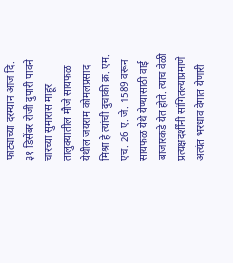फाट्याच्या दरम्यान आज दि. ३१ डिसेंबर रोजी दुपारी पावने चारच्या सुमारास माहूर तालुक्यातील मौजे सायफळ येथील जयराम कोमलप्रसाद मिश्रा हे त्यांची दुचाकी क्र. एम. एच. 26 ए. जे. 1589 वरून सायफळ येथे येण्यासाठी वाई बाजारकडे येत होते. त्याच वेळी प्रत्यक्षदर्शींनी सांगितल्याप्रमाणे अत्यंत भरधाव वेगात येणारी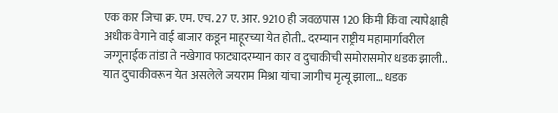एक कार जिचा क्र. एम. एच. 27 ए. आर. 9210 ही जवळपास 120 किमी किंवा त्यापेक्षाही अधीक वेगाने वाई बाजार कडून माहूरच्या येत होती.. दरम्यान राष्ट्रीय महामार्गावरील जग्गूनाईक तांडा ते नखेगाव फाट्यादरम्यान कार व दुचाकीची समोरासमोर धडक झाली.. यात दुचाकीवरून येत असलेले जयराम मिश्रा यांचा जागीच मृत्यू झाला… धडक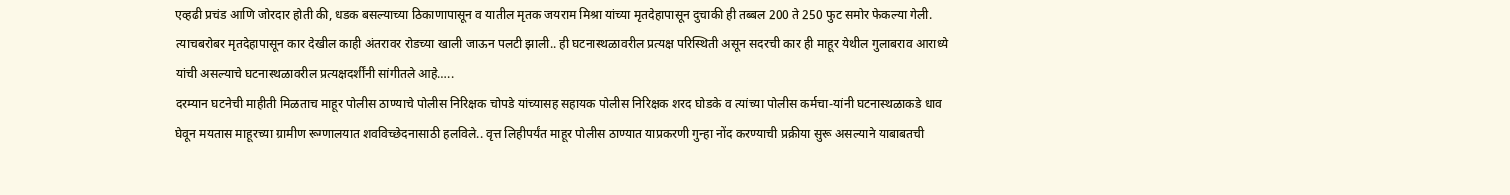एव्हढी प्रचंड आणि जोरदार होती की, धडक बसल्याच्या ठिकाणापासून व यातील मृतक जयराम मिश्रा यांच्या मृतदेहापासून दुचाकी ही तब्बल 200 ते 250 फुट समोर फेकल्या गेली. त्याचबरोबर मृतदेहापासून कार देखील काही अंतरावर रोडच्या खाली जाऊन पलटी झाली.. ही घटनास्थळावरील प्रत्यक्ष परिस्थिती असून सदरची कार ही माहूर येथील गुलाबराव आराध्ये यांची असल्याचे घटनास्थळावरील प्रत्यक्षदर्शींनी सांगीतले आहे…..
दरम्यान घटनेची माहीती मिळताच माहूर पोलीस ठाण्याचे पोलीस निरिक्षक चोपडे यांच्यासह सहायक पोलीस निरिक्षक शरद घोडके व त्यांच्या पोलीस कर्मचा-यांनी घटनास्थळाकडे धाव घेवून मयतास माहूरच्या ग्रामीण रूग्णालयात शवविच्छेदनासाठी हलविले.. वृत्त लिहीपर्यंत माहूर पोलीस ठाण्यात याप्रकरणी गुन्हा नोंद करण्याची प्रक्रीया सुरू असल्याने याबाबतची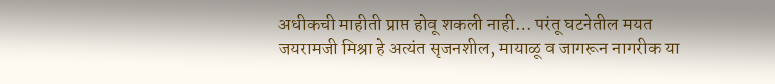अधीकची माहीती प्राप्त होवू शकली नाही… परंतू घटनेतील मयत जयरामजी मिश्रा हे अत्यंत सृजनशील, मायाळू व जागरून नागरीक या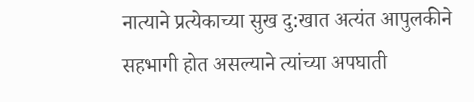नात्याने प्रत्येकाच्या सुख दु:खात अत्यंत आपुलकीने सहभागी होत असल्याने त्यांच्या अपघाती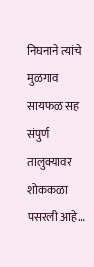निघनाने त्यांचे मुळगाव सायफळ सह संपुर्ण तालुक्यावर शोककळा पसरली आहे…